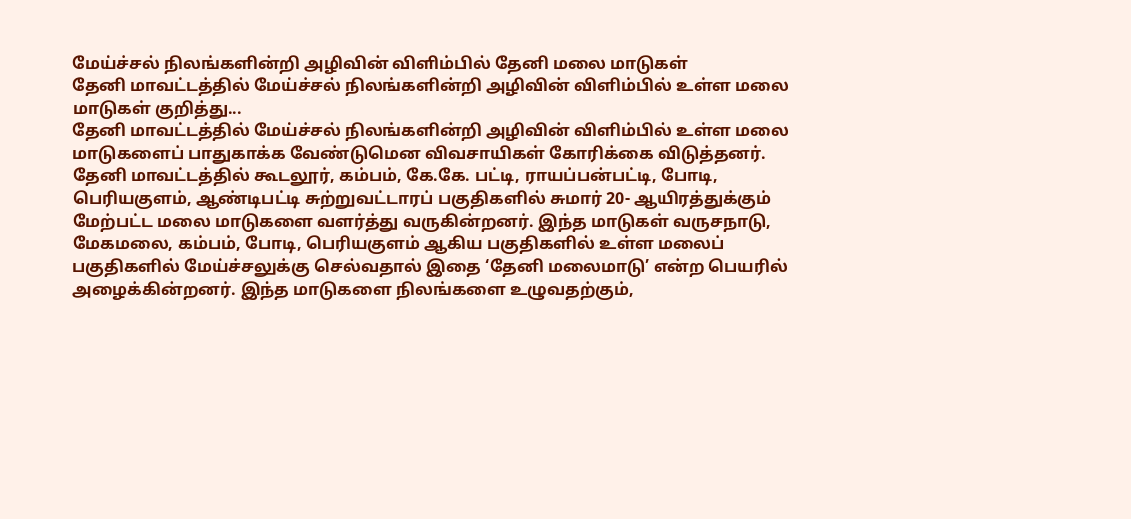மேய்ச்சல் நிலங்களின்றி அழிவின் விளிம்பில் தேனி மலை மாடுகள்
தேனி மாவட்டத்தில் மேய்ச்சல் நிலங்களின்றி அழிவின் விளிம்பில் உள்ள மலை மாடுகள் குறித்து...
தேனி மாவட்டத்தில் மேய்ச்சல் நிலங்களின்றி அழிவின் விளிம்பில் உள்ள மலை மாடுகளைப் பாதுகாக்க வேண்டுமென விவசாயிகள் கோரிக்கை விடுத்தனர்.
தேனி மாவட்டத்தில் கூடலூர், கம்பம், கே.கே. பட்டி, ராயப்பன்பட்டி, போடி, பெரியகுளம், ஆண்டிபட்டி சுற்றுவட்டாரப் பகுதிகளில் சுமார் 20- ஆயிரத்துக்கும் மேற்பட்ட மலை மாடுகளை வளர்த்து வருகின்றனர். இந்த மாடுகள் வருசநாடு, மேகமலை, கம்பம், போடி, பெரியகுளம் ஆகிய பகுதிகளில் உள்ள மலைப் பகுதிகளில் மேய்ச்சலுக்கு செல்வதால் இதை ‘தேனி மலைமாடு’ என்ற பெயரில் அழைக்கின்றனர். இந்த மாடுகளை நிலங்களை உழுவதற்கும்,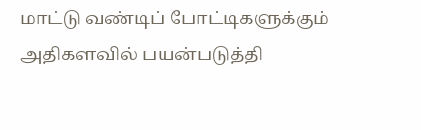மாட்டு வண்டிப் போட்டிகளுக்கும் அதிகளவில் பயன்படுத்தி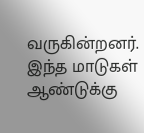வருகின்றனர். இந்த மாடுகள் ஆண்டுக்கு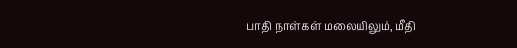பாதி நாள்கள் மலையிலும், மீதி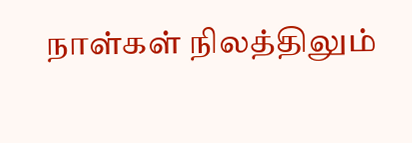நாள்கள் நிலத்திலும்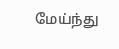மேய்ந்து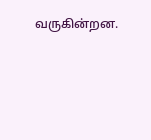வருகின்றன.